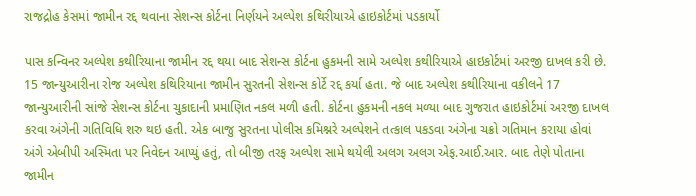રાજદ્રોહ કેસમાં જામીન રદ્દ થવાના સેશન્સ કોર્ટના નિર્ણયને અલ્પેશ કથિરીયાએ હાઇકોર્ટમાં પડકાર્યો

પાસ કન્વિનર અલ્પેશ કથીરિયાના જામીન રદ્દ થયા બાદ સેશન્સ કોર્ટના હુકમની સામે અલ્પેશ કથીરિયાએ હાઇકોર્ટમાં અરજી દાખલ કરી છે. 15 જાન્યુઆરીના રોજ અલ્પેશ કથિરિયાના જામીન સુરતની સેશન્સ કોર્ટે રદ્દ કર્યા હતા. જે બાદ અલ્પેશ કથીરિયાના વકીલને 17 જાન્યુઆરીની સાંજે સેશન્સ કોર્ટના ચુકાદાની પ્રમાણિત નકલ મળી હતી. કોર્ટના હુકમની નકલ મળ્યા બાદ ગુજરાત હાઇકોર્ટમાં અરજી દાખલ કરવા અંગેની ગતિવિધિ શરુ થઇ હતી. એક બાજુ સુરતના પોલીસ કમિશ્નરે અલ્પેશને તત્કાલ પકડવા અંગેના ચક્રો ગતિમાન કરાયા હોવાં અંગે એબીપી અસ્મિતા પર નિવેદન આપ્યું હતું, તો બીજી તરફ અલ્પેશ સામે થયેલી અલગ અલગ એફ.આઈ.આર. બાદ તેણે પોતાના જામીન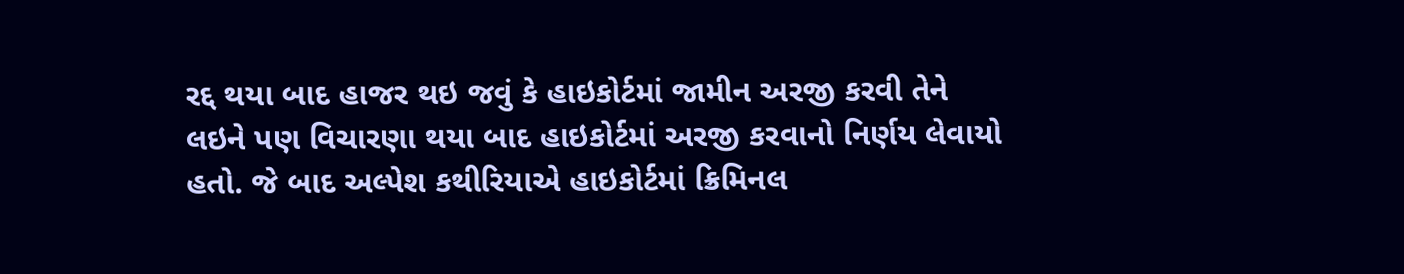રદ્દ થયા બાદ હાજર થઇ જવું કે હાઇકોર્ટમાં જામીન અરજી કરવી તેને લઇને પણ વિચારણા થયા બાદ હાઇકોર્ટમાં અરજી કરવાનો નિર્ણય લેવાયો હતો. જે બાદ અલ્પેશ કથીરિયાએ હાઇકોર્ટમાં ક્રિમિનલ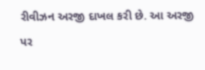રીવીઝન અરજી દાખલ કરી છે. આ અરજી પર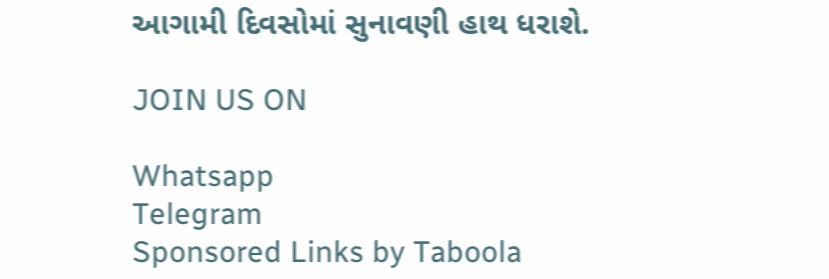આગામી દિવસોમાં સુનાવણી હાથ ધરાશે.

JOIN US ON

Whatsapp
Telegram
Sponsored Links by Taboola